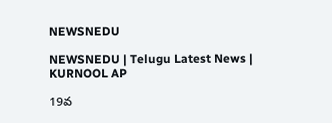NEWSNEDU

NEWSNEDU | Telugu Latest News | KURNOOL AP

19వ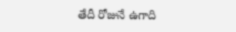తేదీ రోజునే ఉగాది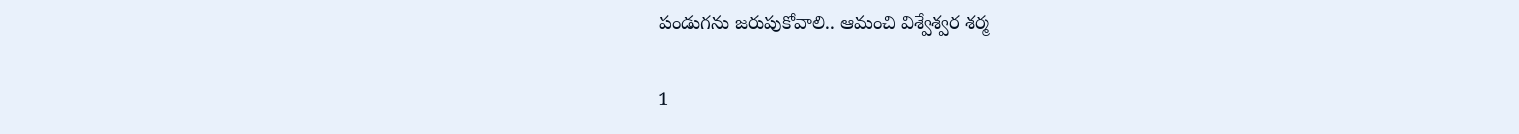పండుగను జరుపుకోవాలి.. ఆమంచి విశ్వేశ్వర శర్మ

1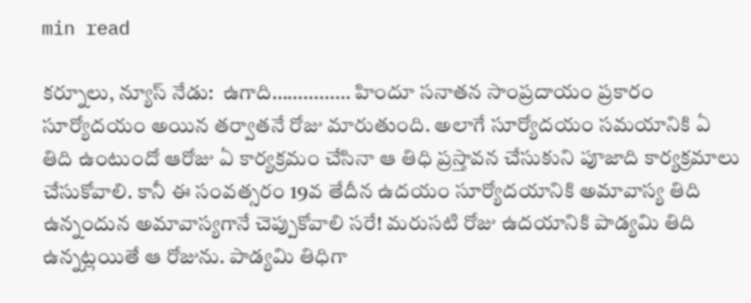min read

కర్నూలు, న్యూస్ నేడు:  ఉగాది…………… హిందూ సనాతన సాంప్రదాయం ప్రకారం సూర్యోదయం అయిన తర్వాతనే రోజు మారుతుంది. అలాగే సూర్యోదయం సమయానికి ఏ తిది ఉంటుందో ఆరోజు ఏ కార్యక్రమం చేసినా ఆ తిధి ప్రస్తావన చేసుకుని పూజాది కార్యక్రమాలు చేసుకోవాలి. కానీ ఈ సంవత్సరం 19వ తేదీన ఉదయం సూర్యోదయానికి అమావాస్య తిది ఉన్నందున అమావాస్యగానే చెప్పుకోవాలి సరే! మరుసటి రోజు ఉదయానికి పాడ్యమి తిది ఉన్నట్లయితే ఆ రోజును. పాడ్యమి తిధిగా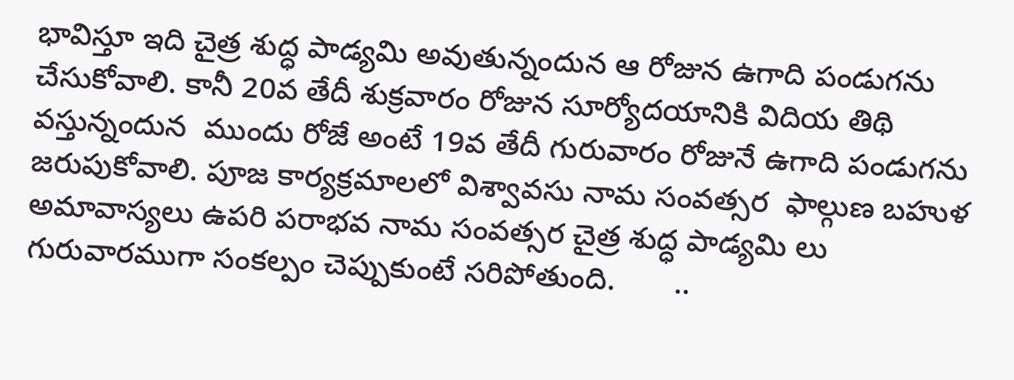భావిస్తూ ఇది చైత్ర శుద్ధ పాడ్యమి అవుతున్నందున ఆ రోజున ఉగాది పండుగను చేసుకోవాలి. కానీ 20వ తేదీ శుక్రవారం రోజున సూర్యోదయానికి విదియ తిథి వస్తున్నందున  ముందు రోజే అంటే 19వ తేదీ గురువారం రోజునే ఉగాది పండుగను జరుపుకోవాలి. పూజ కార్యక్రమాలలో విశ్వావసు నామ సంవత్సర  ఫాల్గుణ బహుళ అమావాస్యలు ఉపరి పరాభవ నామ సంవత్సర చైత్ర శుద్ధ పాడ్యమి లు గురువారముగా సంకల్పం చెప్పుకుంటే సరిపోతుంది.       ..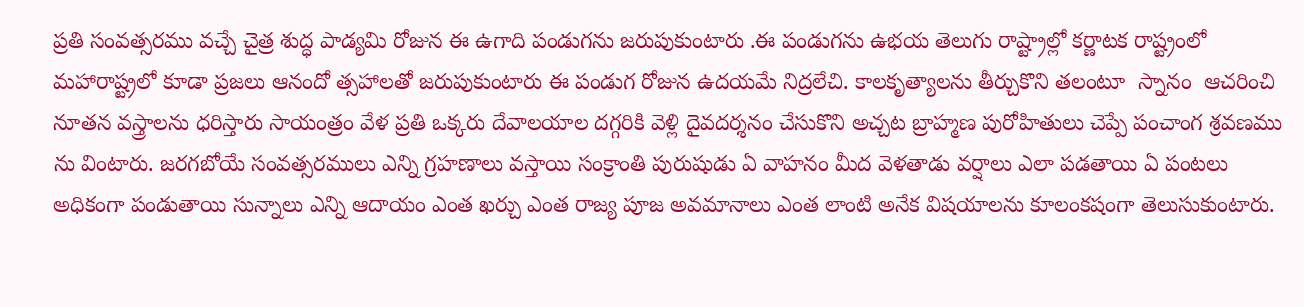ప్రతి సంవత్సరము వచ్చే చైత్ర శుద్ధ పాడ్యమి రోజున ఈ ఉగాది పండుగను జరుపుకుంటారు .ఈ పండుగను ఉభయ తెలుగు రాష్ట్రాల్లో కర్ణాటక రాష్ట్రంలో మహారాష్ట్రలో కూడా ప్రజలు ఆనందో త్సహాలతో జరుపుకుంటారు ఈ పండుగ రోజున ఉదయమే నిద్రలేచి. కాలకృత్యాలను తీర్చుకొని తలంటూ  స్నానం  ఆచరించి నూతన వస్త్రాలను ధరిస్తారు సాయంత్రం వేళ ప్రతి ఒక్కరు దేవాలయాల దగ్గరికి వెళ్లి దైవదర్శనం చేసుకొని అచ్చట బ్రాహ్మణ పురోహితులు చెప్పే పంచాంగ శ్రవణము ను వింటారు. జరగబోయే సంవత్సరములు ఎన్ని గ్రహణాలు వస్తాయి సంక్రాంతి పురుషుడు ఏ వాహనం మీద వెళతాడు వర్షాలు ఎలా పడతాయి ఏ పంటలు అధికంగా పండుతాయి సున్నాలు ఎన్ని ఆదాయం ఎంత ఖర్చు ఎంత రాజ్య పూజ అవమానాలు ఎంత లాంటి అనేక విషయాలను కూలంకషంగా తెలుసుకుంటారు.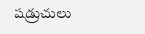షడ్రుచులు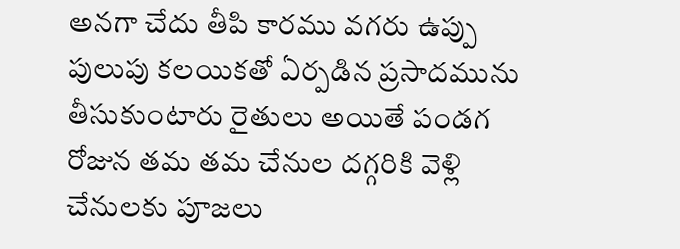అనగా చేదు తీపి కారము వగరు ఉప్పు పులుపు కలయికతో ఏర్పడిన ప్రసాదమును  తీసుకుంటారు రైతులు అయితే పండగ రోజున తమ తమ చేనుల దగ్గరికి వెళ్లి చేనులకు పూజలు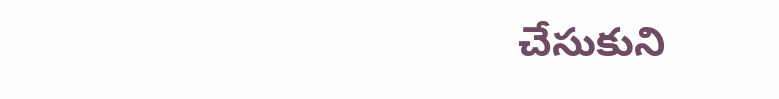చేసుకుని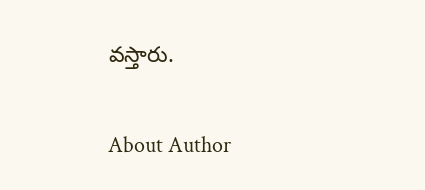వస్తారు.

About Author